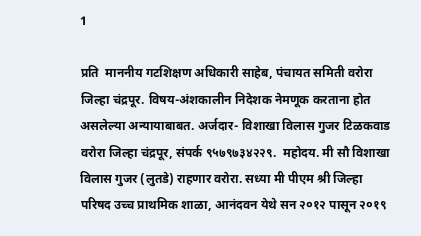1

प्रति  माननीय गटशिक्षण अधिकारी साहेब, पंचायत समिती वरोरा जिल्हा चंद्रपूर. विषय-अंशकालीन निदेशक नेमणूक करताना होत असलेल्या अन्यायाबाबत. अर्जदार- विशाखा विलास गुजर टिळकवाड वरोरा जिल्हा चंद्रपूर, संपर्क ९५७९७३४२२९.  महोदय. मी सौ विशाखा विलास गुजर (लुतडे) राहणार वरोरा. सध्या मी पीएम श्री जिल्हा परिषद उच्च प्राथमिक शाळा, आनंदवन येथे सन २०१२ पासून २०१९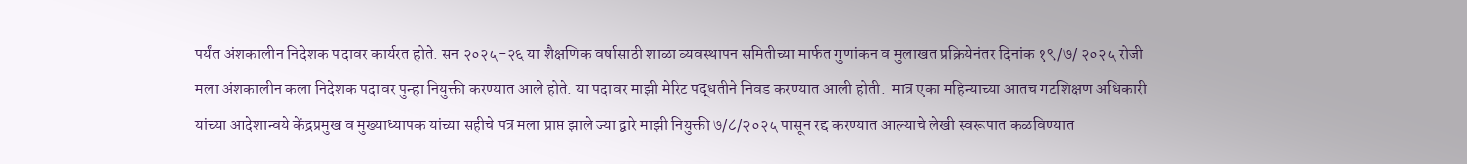पर्यंत अंशकालीन निदेशक पदावर कार्यरत होते. सन २०२५-२६ या शैक्षणिक वर्षासाठी शाळा व्यवस्थापन समितीच्या मार्फत गुणांकन व मुलाखत प्रक्रियेनंतर दिनांक १९/७/ २०२५ रोजी मला अंशकालीन कला निदेशक पदावर पुन्हा नियुक्ती करण्यात आले होते. या पदावर माझी मेरिट पद्धतीने निवड करण्यात आली होती.  मात्र एका महिन्याच्या आतच गटशिक्षण अधिकारी यांच्या आदेशान्वये केंद्रप्रमुख व मुख्याध्यापक यांच्या सहीचे पत्र मला प्राप्त झाले ज्या द्वारे माझी नियुक्ती ७/८/२०२५ पासून रद्द करण्यात आल्याचे लेखी स्वरूपात कळविण्यात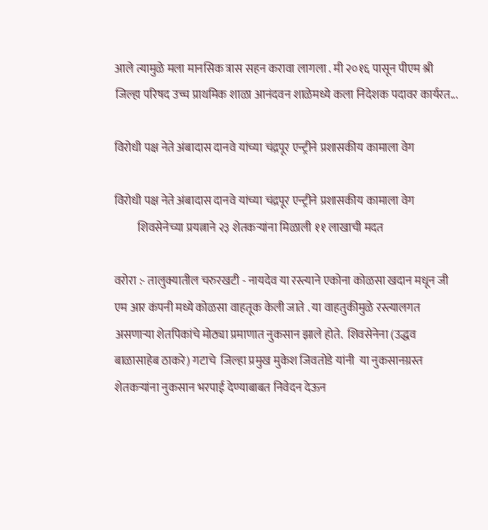आले त्यामुळे मला मानसिक त्रास सहन करावा लागला . मी २०१६ पासून पीएम श्री जिल्हा परिषद उच्च प्राथमिक शाळा आनंदवन शाळेमध्ये कला निदेशक पदावर कार्यरत...

विरोधी पक्ष नेते अंबादास दानवे यांच्या चंद्रपूर एन्ट्रीने प्रशासकीय कामाला वेग

विरोधी पक्ष नेते अंबादास दानवे यांच्या चंद्रपूर एन्ट्रीने प्रशासकीय कामाला वेग
          शिवसेनेच्या प्रयत्नाने २३ शेतकऱ्यांना मिळाली ११ लाखाची मदत

वरोरा :- तालुक्यातील चरुरखटी - नायदेव या रस्त्याने एकोना कोळसा खदान मधून जी एम आर कंपनी मध्ये कोळसा वाहतूक केली जाते . या वाहतुकीमुळे रस्त्यालगत असणाऱ्या शेतपिकांचे मोठ्या प्रमाणात नुकसान झाले होते.  शिवसेनेना (उद्धव बाळासाहेब ठाकरे) गटाचे  जिल्हा प्रमुख मुकेश जिवतोडे यांनी  या नुकसानग्रस्त शेतकऱ्यांना नुकसान भरपाई देण्याबाबत निवेदन देऊन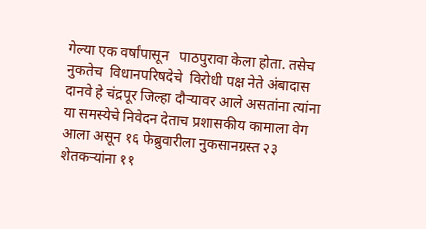गेल्या एक वर्षांपासून   पाठपुरावा केला होता. तसेच नुकतेच  विधानपरिषदेचे  विरोधी पक्ष नेते अंबादास दानवे हे चंद्रपूर जिल्हा दौऱ्यावर आले असतांना त्यांना या समस्येचे निवेदन देताच प्रशासकीय कामाला वेग आला असून १६ फेब्रुवारीला नुकसानग्रस्त २३ शेतकऱ्यांना ११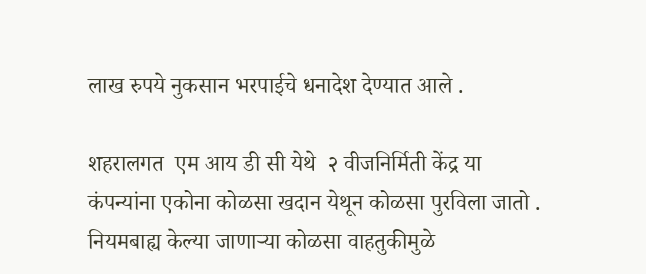लाख रुपये नुकसान भरपाईचे धनादेश देण्यात आले .

शहरालगत  एम आय डी सी येथे  २ वीजनिर्मिती केंद्र या  कंपन्यांना एकोना कोळसा खदान येथून कोळसा पुरविला जातो . नियमबाह्य केल्या जाणाऱ्या कोळसा वाहतुकीमुळे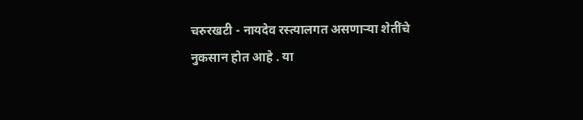चरुरखटी - नायदेव रस्त्यालगत असणाऱ्या शेतींचे  नुकसान होत आहे . या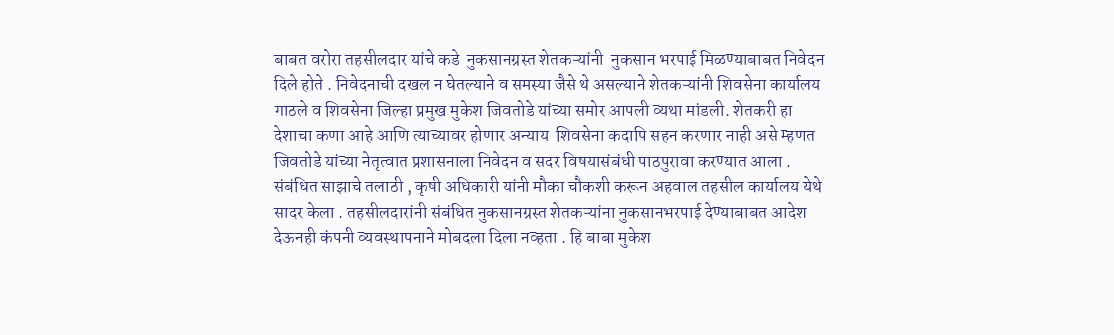बाबत वरोरा तहसीलदार यांचे कडे  नुकसानग्रस्त शेतकऱ्यांनी  नुकसान भरपाई मिळण्याबाबत निवेदन दिले होते . निवेदनाची दखल न घेतल्याने व समस्या जैसे थे असल्याने शेतकऱ्यांनी शिवसेना कार्यालय गाठले व शिवसेना जिल्हा प्रमुख मुकेश जिवतोडे यांच्या समोर आपली व्यथा मांडली. शेतकरी हा देशाचा कणा आहे आणि त्याच्यावर होणार अन्याय  शिवसेना कदापि सहन करणार नाही असे म्हणत जिवतोडे यांच्या नेतृत्वात प्रशासनाला निवेदन व सदर विषयासंबंधी पाठपुरावा करण्यात आला . संबंधित साझाचे तलाठी , कृषी अधिकारी यांनी मौका चौकशी करून अहवाल तहसील कार्यालय येथे सादर केला . तहसीलदारांनी संबंधित नुकसानग्रस्त शेतकऱ्यांना नुकसानभरपाई देण्याबाबत आदेश देऊनही कंपनी व्यवस्थापनाने मोबदला दिला नव्हता . हि बाबा मुकेश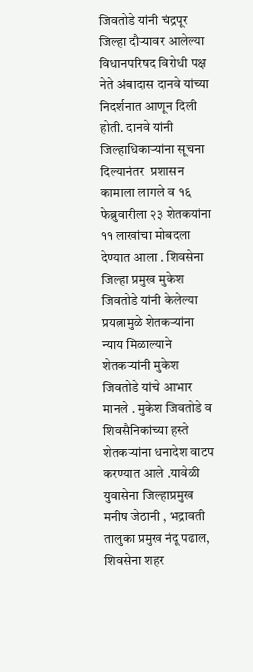जिवतोडे यांनी चंद्रपूर जिल्हा दौऱ्यावर आलेल्या विधानपरिषद विरोधी पक्ष नेते अंबादास दानवे यांच्या निदर्शनात आणून दिली होती. दानवे यांनी जिल्हाधिकाऱ्यांना सूचना दिल्यानंतर  प्रशासन कामाला लागले व १६ फेब्रुवारीला २३ शेतकयांना ११ लाखांचा मोबदला देण्यात आला . शिवसेना जिल्हा प्रमुख मुकेश जिवतोडे यांनी केलेल्या प्रयत्नामुळे शेतकऱ्यांना न्याय मिळाल्याने शेतकऱ्यांनी मुकेश जिवतोडे यांचे आभार मानले . मुकेश जिवतोडे व शिवसैनिकांच्या हस्ते शेतकऱ्यांना धनादेश वाटप करण्यात आले .यावेळी युवासेना जिल्हाप्रमुख मनीष जेठानी , भद्रावती तालुका प्रमुख नंदू पढाल, शिवसेना शहर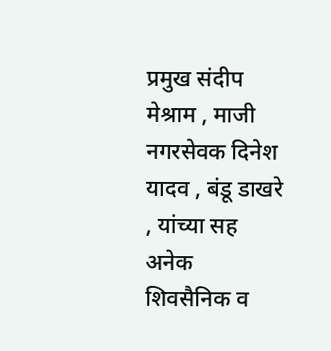प्रमुख संदीप मेश्राम , माजी नगरसेवक दिनेश यादव , बंडू डाखरे , यांच्या सह अनेक शिवसैनिक व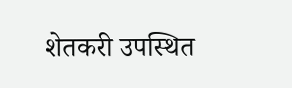शेतकरी उपस्थित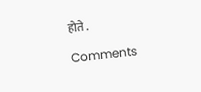होते .

Comments